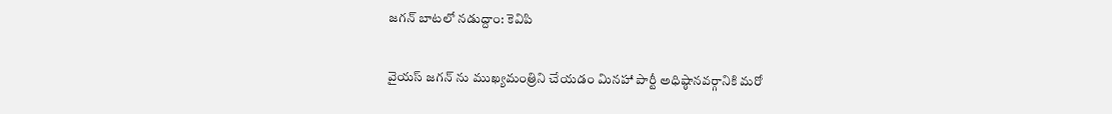జగన్ బాటలో నడుద్దాం: కెవిపి

వైయస్ జగన్ ను ముఖ్యమంత్రిని చేయడం మినహా పార్టీ అధిష్ఠానవర్గానికి మరో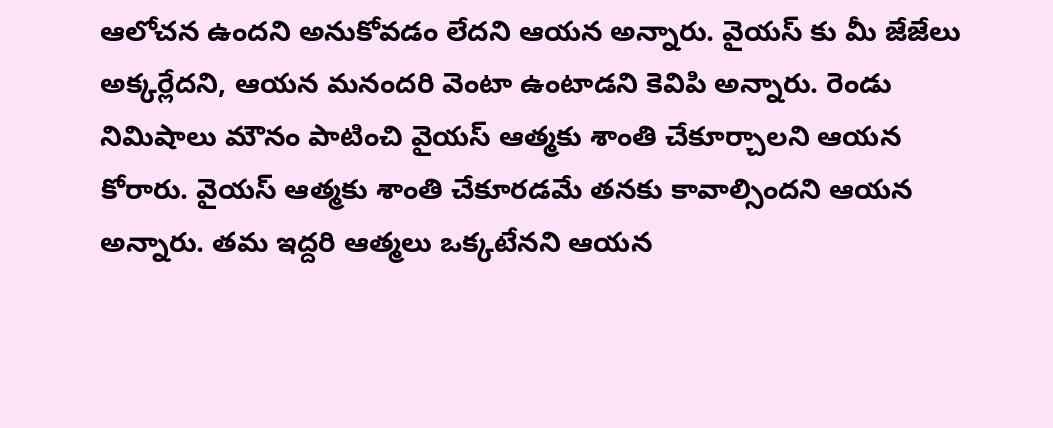ఆలోచన ఉందని అనుకోవడం లేదని ఆయన అన్నారు. వైయస్ కు మీ జేజేలు అక్కర్లేదని, ఆయన మనందరి వెంటా ఉంటాడని కెవిపి అన్నారు. రెండు నిమిషాలు మౌనం పాటించి వైయస్ ఆత్మకు శాంతి చేకూర్చాలని ఆయన కోరారు. వైయస్ ఆత్మకు శాంతి చేకూరడమే తనకు కావాల్సిందని ఆయన అన్నారు. తమ ఇద్దరి ఆత్మలు ఒక్కటేనని ఆయన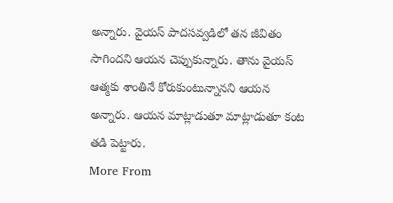అన్నారు. వైయస్ పాదసవ్వడిలో తన జీవితం సాగిందని ఆయన చెప్పుకున్నారు. తాను వైయస్ ఆత్మకు శాంతినే కోరుకుంటున్నానని ఆయన అన్నారు. ఆయన మాట్లాడుతూ మాట్లాడుతూ కంట తడి పెట్టారు.
More From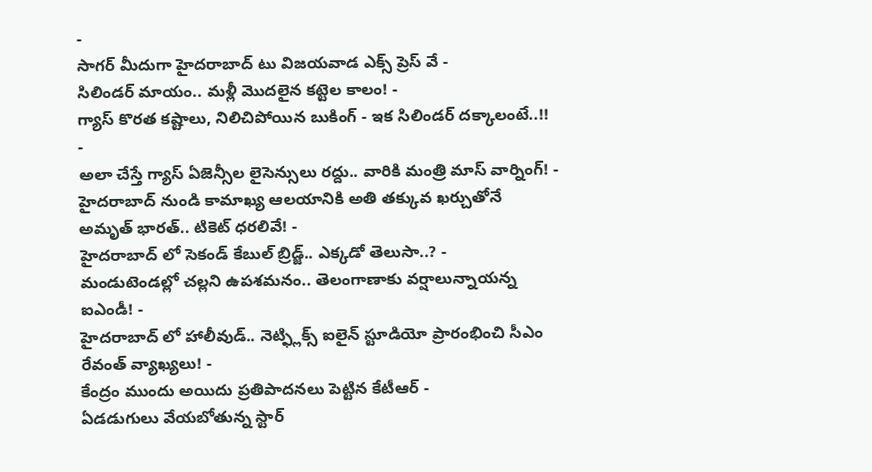-
సాగర్ మీదుగా హైదరాబాద్ టు విజయవాడ ఎక్స్ ప్రెస్ వే -
సిలిండర్ మాయం.. మళ్లీ మొదలైన కట్టెల కాలం! -
గ్యాస్ కొరత కష్టాలు, నిలిచిపోయిన బుకింగ్ - ఇక సిలిండర్ దక్కాలంటే..!! -
అలా చేస్తే గ్యాస్ ఏజెన్సీల లైసెన్సులు రద్దు.. వారికి మంత్రి మాస్ వార్నింగ్! -
హైదరాబాద్ నుండి కామాఖ్య ఆలయానికి అతి తక్కువ ఖర్చుతోనే అమృత్ భారత్.. టికెట్ ధరలివే! -
హైదరాబాద్ లో సెకండ్ కేబుల్ బ్రిడ్జ్.. ఎక్కడో తెలుసా..? -
మండుటెండల్లో చల్లని ఉపశమనం.. తెలంగాణాకు వర్షాలున్నాయన్న ఐఎండీ! -
హైదరాబాద్ లో హాలీవుడ్.. నెట్ఫ్లిక్స్ ఐలైన్ స్టూడియో ప్రారంభించి సీఎం రేవంత్ వ్యాఖ్యలు! -
కేంద్రం ముందు అయిదు ప్రతిపాదనలు పెట్టిన కేటీఆర్ -
ఏడడుగులు వేయబోతున్న స్టార్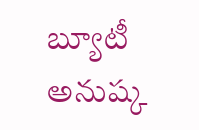బ్యూటీ అనుష్క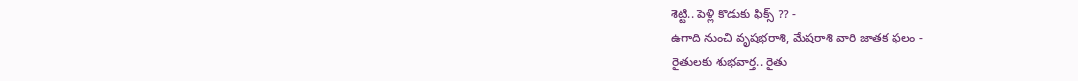శెట్టి.. పెళ్లి కొడుకు ఫిక్స్ ?? -
ఉగాది నుంచి వృషభరాశి, మేషరాశి వారి జాతక ఫలం -
రైతులకు శుభవార్త.. రైతు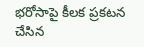భరోసాపై కీలక ప్రకటన చేసిన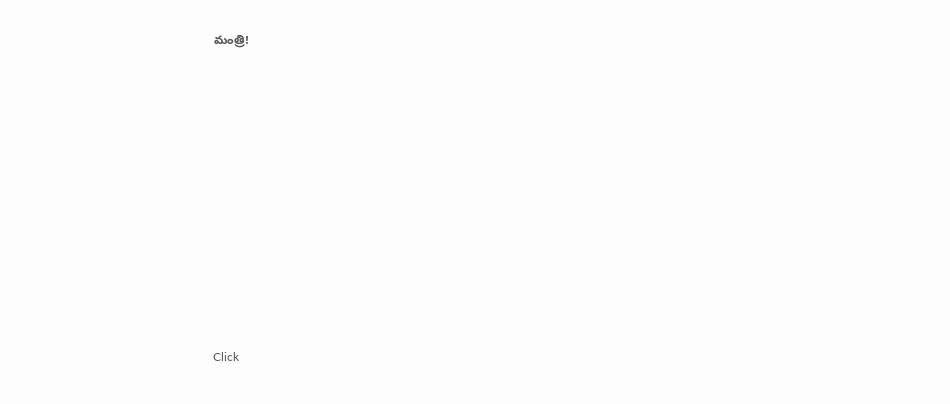మంత్రి!












Click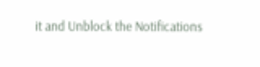it and Unblock the Notifications